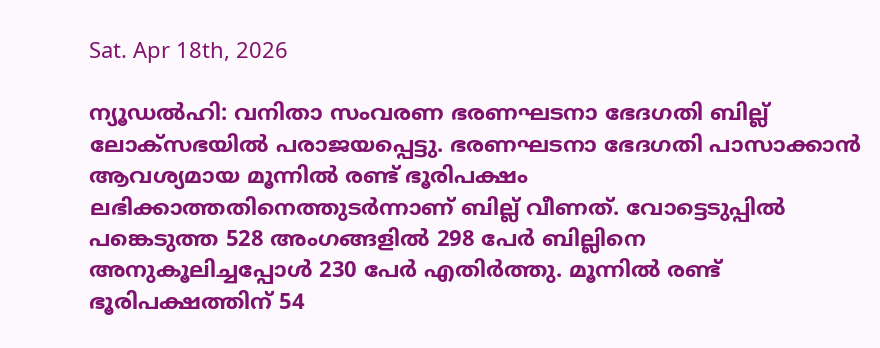Sat. Apr 18th, 2026

ന്യൂഡൽഹി: വനിതാ സംവരണ ഭരണഘടനാ ഭേദഗതി ബില്ല് ലോക്‌സഭയിൽ പരാജയപ്പെട്ടു. ഭരണഘടനാ ഭേദഗതി പാസാക്കാൻ ആവശ്യമായ മൂന്നിൽ രണ്ട് ഭൂരിപക്ഷം ലഭിക്കാത്തതിനെത്തുടർന്നാണ് ബില്ല് വീണത്. വോട്ടെടുപ്പിൽ പങ്കെടുത്ത 528 അംഗങ്ങളിൽ 298 പേർ ബില്ലിനെ അനുകൂലിച്ചപ്പോൾ 230 പേർ എതിർത്തു. മൂന്നിൽ രണ്ട് ഭൂരിപക്ഷത്തിന് 54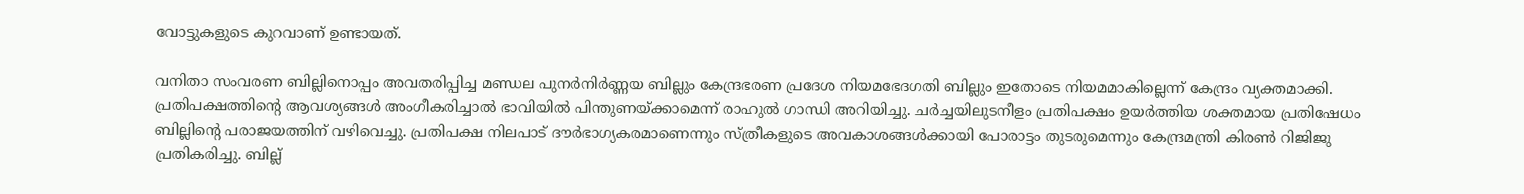വോട്ടുകളുടെ കുറവാണ് ഉണ്ടായത്.

വനിതാ സംവരണ ബില്ലിനൊപ്പം അവതരിപ്പിച്ച മണ്ഡല പുനർനിർണ്ണയ ബില്ലും കേന്ദ്രഭരണ പ്രദേശ നിയമഭേദഗതി ബില്ലും ഇതോടെ നിയമമാകില്ലെന്ന് കേന്ദ്രം വ്യക്തമാക്കി. പ്രതിപക്ഷത്തിന്റെ ആവശ്യങ്ങൾ അംഗീകരിച്ചാൽ ഭാവിയിൽ പിന്തുണയ്ക്കാമെന്ന് രാഹുൽ ഗാന്ധി അറിയിച്ചു. ചർച്ചയിലുടനീളം പ്രതിപക്ഷം ഉയർത്തിയ ശക്തമായ പ്രതിഷേധം ബില്ലിന്റെ പരാജയത്തിന് വഴിവെച്ചു. പ്രതിപക്ഷ നിലപാട് ദൗർഭാഗ്യകരമാണെന്നും സ്ത്രീകളുടെ അവകാശങ്ങൾക്കായി പോരാട്ടം തുടരുമെന്നും കേന്ദ്രമന്ത്രി കിരൺ റിജിജു പ്രതികരിച്ചു. ബില്ല്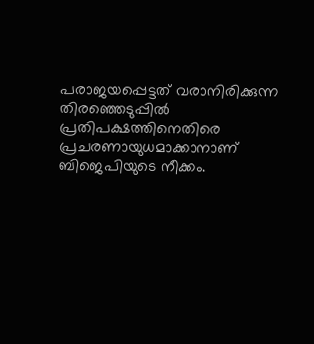പരാജയപ്പെട്ടത് വരാനിരിക്കുന്ന തിരഞ്ഞെടുപ്പിൽ പ്രതിപക്ഷത്തിനെതിരെ പ്രചരണായുധമാക്കാനാണ് ബിജെപിയുടെ നീക്കം.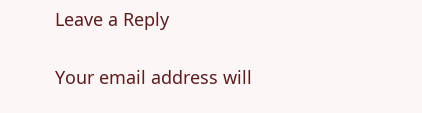Leave a Reply

Your email address will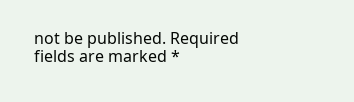not be published. Required fields are marked *